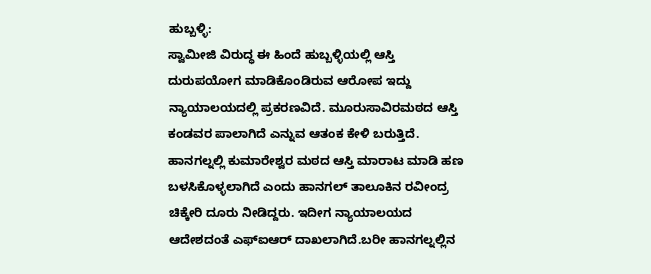ಹುಬ್ಬಳ್ಳಿ:
ಸ್ವಾಮೀಜಿ ವಿರುದ್ಧ ಈ ಹಿಂದೆ ಹುಬ್ಬಳ್ಳಿಯಲ್ಲಿ ಆಸ್ತಿ ದುರುಪಯೋಗ ಮಾಡಿಕೊಂಡಿರುವ ಆರೋಪ ಇದ್ದು ನ್ಯಾಯಾಲಯದಲ್ಲಿ ಪ್ರಕರಣವಿದೆ. ಮೂರುಸಾವಿರಮಠದ ಆಸ್ತಿ ಕಂಡವರ ಪಾಲಾಗಿದೆ ಎನ್ನುವ ಆತಂಕ ಕೇಳಿ ಬರುತ್ತಿದೆ.
ಹಾನಗಲ್ನಲ್ಲಿ ಕುಮಾರೇಶ್ವರ ಮಠದ ಆಸ್ತಿ ಮಾರಾಟ ಮಾಡಿ ಹಣ ಬಳಸಿಕೊಳ್ಳಲಾಗಿದೆ ಎಂದು ಹಾನಗಲ್ ತಾಲೂಕಿನ ರವೀಂದ್ರ ಚಿಕ್ಕೇರಿ ದೂರು ನೀಡಿದ್ದರು. ಇದೀಗ ನ್ಯಾಯಾಲಯದ ಆದೇಶದಂತೆ ಎಫ್ಐಆರ್ ದಾಖಲಾಗಿದೆ.ಬರೀ ಹಾನಗಲ್ನಲ್ಲಿನ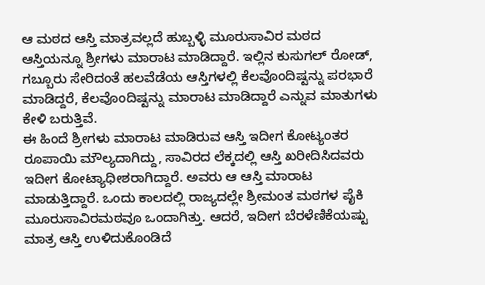ಆ ಮಠದ ಆಸ್ತಿ ಮಾತ್ರವಲ್ಲದೆ ಹುಬ್ಬಳ್ಳಿ ಮೂರುಸಾವಿರ ಮಠದ ಆಸ್ತಿಯನ್ನೂ ಶ್ರೀಗಳು ಮಾರಾಟ ಮಾಡಿದ್ದಾರೆ. ಇಲ್ಲಿನ ಕುಸುಗಲ್ ರೋಡ್, ಗಬ್ಬೂರು ಸೇರಿದಂತೆ ಹಲವೆಡೆಯ ಆಸ್ತಿಗಳಲ್ಲಿ ಕೆಲವೊಂದಿಷ್ಟನ್ನು ಪರಭಾರೆ ಮಾಡಿದ್ದರೆ, ಕೆಲವೊಂದಿಷ್ಟನ್ನು ಮಾರಾಟ ಮಾಡಿದ್ದಾರೆ ಎನ್ನುವ ಮಾತುಗಳು ಕೇಳಿ ಬರುತ್ತಿವೆ.
ಈ ಹಿಂದೆ ಶ್ರೀಗಳು ಮಾರಾಟ ಮಾಡಿರುವ ಆಸ್ತಿ ಇದೀಗ ಕೋಟ್ಯಂತರ ರೂಪಾಯಿ ಮೌಲ್ಯದಾಗಿದ್ದು, ಸಾವಿರದ ಲೆಕ್ಕದಲ್ಲಿ ಆಸ್ತಿ ಖರೀದಿಸಿದವರು ಇದೀಗ ಕೋಟ್ಯಾಧೀಶರಾಗಿದ್ದಾರೆ. ಅವರು ಆ ಆಸ್ತಿ ಮಾರಾಟ ಮಾಡುತ್ತಿದ್ದಾರೆ. ಒಂದು ಕಾಲದಲ್ಲಿ ರಾಜ್ಯದಲ್ಲೇ ಶ್ರೀಮಂತ ಮಠಗಳ ಪೈಕಿ ಮೂರುಸಾವಿರಮಠವೂ ಒಂದಾಗಿತ್ತು. ಆದರೆ, ಇದೀಗ ಬೆರಳೆಣಿಕೆಯಷ್ಟು ಮಾತ್ರ ಆಸ್ತಿ ಉಳಿದುಕೊಂಡಿದೆ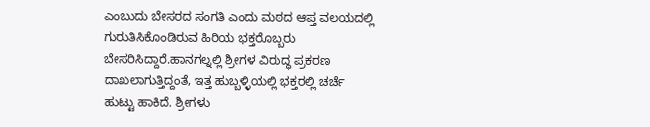ಎಂಬುದು ಬೇಸರದ ಸಂಗತಿ ಎಂದು ಮಠದ ಆಪ್ತ ವಲಯದಲ್ಲಿ ಗುರುತಿಸಿಕೊಂಡಿರುವ ಹಿರಿಯ ಭಕ್ತರೊಬ್ಬರು ಬೇಸರಿಸಿದ್ದಾರೆ.ಹಾನಗಲ್ನಲ್ಲಿ ಶ್ರೀಗಳ ವಿರುದ್ಧ ಪ್ರಕರಣ ದಾಖಲಾಗುತ್ತಿದ್ದಂತೆ, ಇತ್ತ ಹುಬ್ಬಳ್ಳಿಯಲ್ಲಿ ಭಕ್ತರಲ್ಲಿ ಚರ್ಚೆ ಹುಟ್ಟು ಹಾಕಿದೆ. ಶ್ರೀಗಳು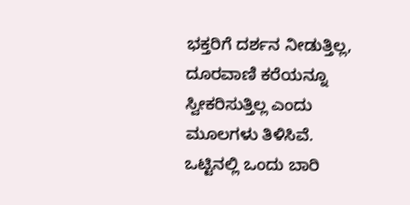ಭಕ್ತರಿಗೆ ದರ್ಶನ ನೀಡುತ್ತಿಲ್ಲ, ದೂರವಾಣಿ ಕರೆಯನ್ನೂ ಸ್ವೀಕರಿಸುತ್ತಿಲ್ಲ ಎಂದು ಮೂಲಗಳು ತಿಳಿಸಿವೆ.
ಒಟ್ಟಿನಲ್ಲಿ ಒಂದು ಬಾರಿ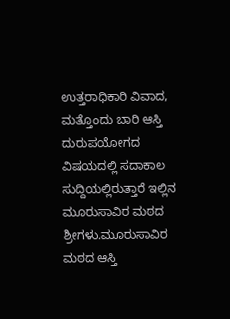ಉತ್ತರಾಧಿಕಾರಿ ವಿವಾದ, ಮತ್ತೊಂದು ಬಾರಿ ಆಸ್ತಿ ದುರುಪಯೋಗದ ವಿಷಯದಲ್ಲಿ ಸದಾಕಾಲ ಸುದ್ದಿಯಲ್ಲಿರುತ್ತಾರೆ ಇಲ್ಲಿನ ಮೂರುಸಾವಿರ ಮಠದ ಶ್ರೀಗಳು.ಮೂರುಸಾವಿರ ಮಠದ ಆಸ್ತಿ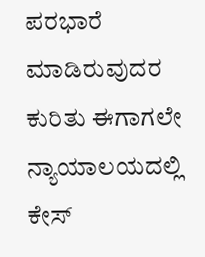ಪರಭಾರೆ ಮಾಡಿರುವುದರ ಕುರಿತು ಈಗಾಗಲೇ ನ್ಯಾಯಾಲಯದಲ್ಲಿ ಕೇಸ್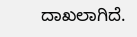ದಾಖಲಾಗಿದೆ.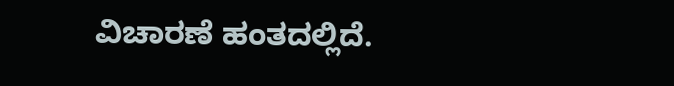ವಿಚಾರಣೆ ಹಂತದಲ್ಲಿದೆ.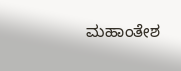ಮಹಾಂತೇಶ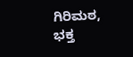ಗಿರಿಮಠ, ಭಕ್ತ